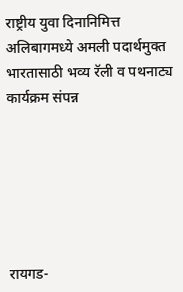राष्ट्रीय युवा दिनानिमित्त अलिबागमध्ये अमली पदार्थमुक्त भारतासाठी भव्य रॅली व पथनाट्य कार्यक्रम संपन्न






रायगड-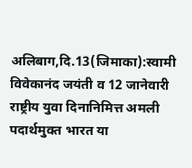अलिबाग,दि.13(जिमाका):स्वामी विवेकानंद जयंती व 12 जानेवारी राष्ट्रीय युवा दिनानिमित्त अमली पदार्थमुक्त भारत या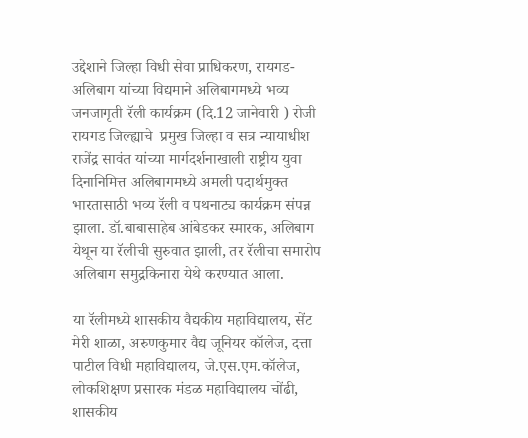उद्देशाने जिल्हा विधी सेवा प्राधिकरण, रायगड-अलिबाग यांच्या विद्यमाने अलिबागमध्ये भव्य जनजागृती रॅली कार्यक्रम (दि.12 जानेवारी ) रोजी रायगड जिल्ह्याचे  प्रमुख जिल्हा व सत्र न्यायाधीश  राजेंद्र सावंत यांच्या मार्गदर्शनाखाली राष्ट्रीय युवा दिनानिमित्त अलिबागमध्ये अमली पदार्थमुक्त भारतासाठी भव्य रॅली व पथनाट्य कार्यक्रम संपन्न झाला. डॉ.बाबासाहेब आंबेडकर स्मारक, अलिबाग येथून या रॅलीची सुरुवात झाली, तर रॅलीचा समारोप अलिबाग समुद्रकिनारा येथे करण्यात आला.

या रॅलीमध्ये शासकीय वैद्यकीय महाविद्यालय, सेंट मेरी शाळा, अरुणकुमार वैद्य जूनियर कॉलेज, दत्ता पाटील विधी महाविद्यालय, जे.एस.एम.कॉलेज, लोकशिक्षण प्रसारक मंडळ महाविद्यालय चोंढी, शासकीय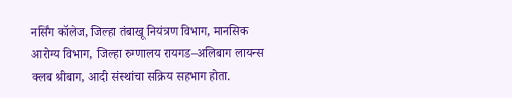नर्सिंग कॉलेज, जिल्हा तंबाखू नियंत्रण विभाग, मानसिक आरोग्य विभाग, जिल्हा रुग्णालय रायगड–अलिबाग लायन्स क्लब श्रीबाग, आदी संस्थांचा सक्रिय सहभाग होता.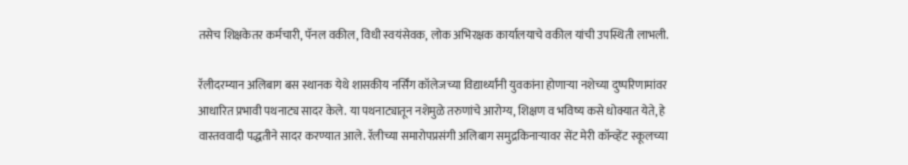तसेच शिक्षकेतर कर्मचारी, पॅनल वकील, विधी स्वयंसेवक, लोक अभिरक्षक कार्यालयाचे वकील यांची उपस्थिती लाभली.

रॅलीदरम्यान अलिबाग बस स्थानक येथे शासकीय नर्सिंग कॉलेजच्या विद्यार्थ्यांनी युवकांना होणाऱ्या नशेच्या दुष्परिणामांवर आधारित प्रभावी पथनाट्य सादर केले. या पथनाट्यातून नशेमुळे तरुणांचे आरोग्य, शिक्षण व भविष्य कसे धोक्यात येते, हे वास्तववादी पद्धतीने सादर करण्यात आले. रॅलीच्या समारोपप्रसंगी अलिबाग समुद्रकिनाऱ्यावर सेंट मेरी कॉन्व्हेंट स्कूलच्या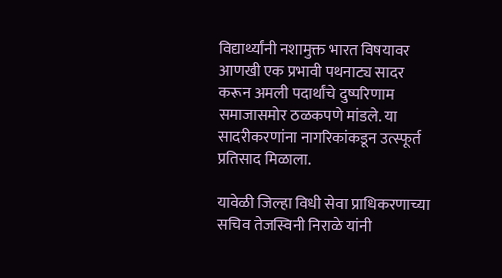विद्यार्थ्यांनी नशामुक्त भारत विषयावर आणखी एक प्रभावी पथनाट्य सादर करून अमली पदार्थांचे दुष्परिणाम समाजासमोर ठळकपणे मांडले. या सादरीकरणांना नागरिकांकडून उत्स्फूर्त प्रतिसाद मिळाला.

यावेळी जिल्हा विधी सेवा प्राधिकरणाच्या सचिव तेजस्विनी निराळे यांनी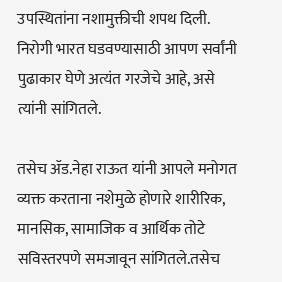उपस्थितांना नशामुक्तीची शपथ दिली. निरोगी भारत घडवण्यासाठी आपण सर्वांनी पुढाकार घेणे अत्यंत गरजेचे आहे, असे त्यांनी सांगितले.

तसेच ॲड.नेहा राऊत यांनी आपले मनोगत व्यक्त करताना नशेमुळे होणारे शारीरिक, मानसिक, सामाजिक व आर्थिक तोटे सविस्तरपणे समजावून सांगितले.तसेच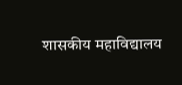शासकीय महाविद्यालय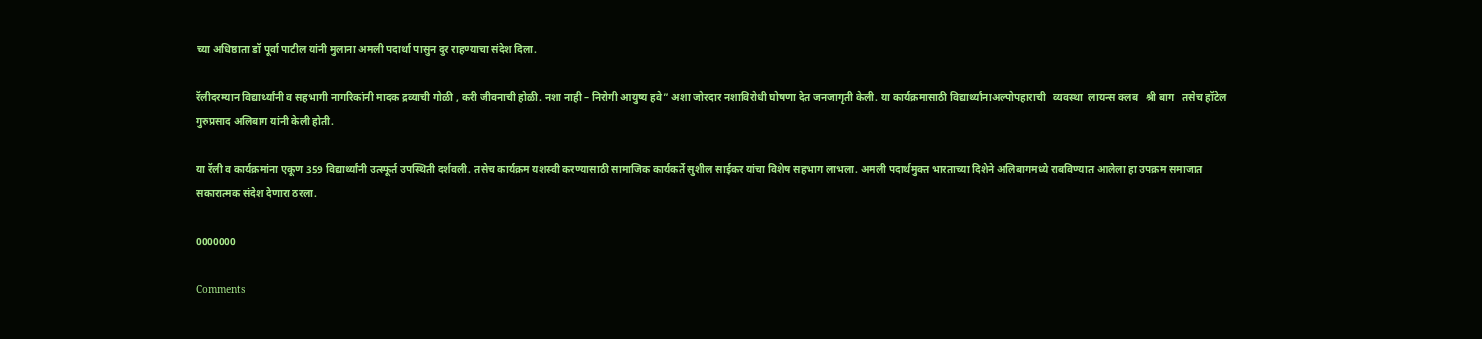च्या अधिष्ठाता डॉ पूर्वा पाटील यांनी मुलाना अमली पदार्था पासुन दुर राहण्याचा संदेश दिला.

रॅलीदरम्यान विद्यार्थ्यांनी व सहभागी नागरिकांनी मादक द्रव्याची गोळी , करी जीवनाची होळी. नशा नाही – निरोगी आयुष्य हवे” अशा जोरदार नशाविरोधी घोषणा देत जनजागृती केली. या कार्यक्रमासाठी विद्यार्थ्यांनाअल्पोपहाराची   व्यवस्था  लायन्स क्लब   श्री बाग   तसेच हॉटेल गुरुप्रसाद अलिबाग यांनी केली होती.

या रॅली व कार्यक्रमांना एकूण 359 विद्यार्थ्यांनी उत्स्फूर्त उपस्थिती दर्शवली. तसेच कार्यक्रम यशस्वी करण्यासाठी सामाजिक कार्यकर्ते सुशील साईकर यांचा विशेष सहभाग लाभला. अमली पदार्थमुक्त भारताच्या दिशेने अलिबागमध्ये राबविण्यात आलेला हा उपक्रम समाजात सकारात्मक संदेश देणारा ठरला.

0000000

Comments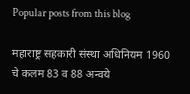Popular posts from this blog

महाराष्ट्र सहकारी संस्था अधिनियम 1960 चे कलम 83 व 88 अन्वये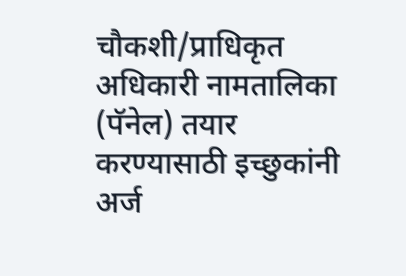चौकशी/प्राधिकृत अधिकारी नामतालिका (पॅनेल) तयार करण्यासाठी इच्छुकांनी अर्ज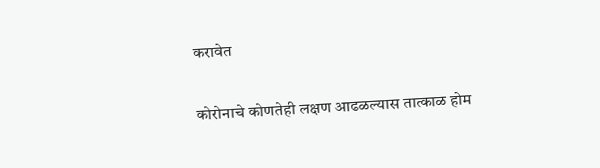करावेत

कोरोनाचे कोणतेही लक्षण आढळल्यास तात्काळ होम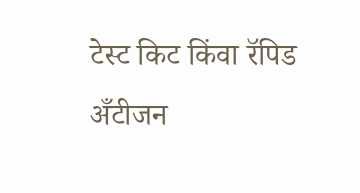टेस्ट किट किंवा रॅपिड अँटीजन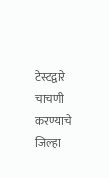टेस्टद्वारे चाचणी करण्याचे जिल्हा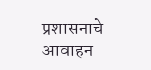प्रशासनाचे आवाहन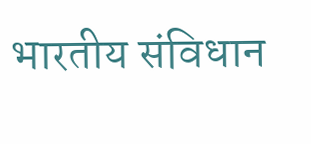भारतीय संविधान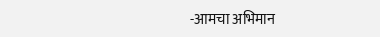-आमचा अभिमान